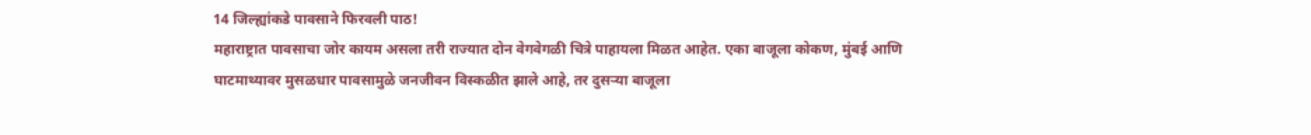14 जिल्ह्यांकडे पावसाने फिरवली पाठ!
महाराष्ट्रात पावसाचा जोर कायम असला तरी राज्यात दोन वेगवेगळी चित्रे पाहायला मिळत आहेत. एका बाजूला कोकण, मुंबई आणि घाटमाथ्यावर मुसळधार पावसामुळे जनजीवन विस्कळीत झाले आहे, तर दुसऱ्या बाजूला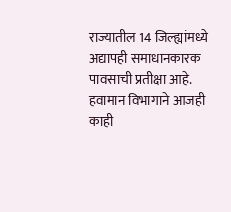राज्यातील 14 जिल्ह्यांमध्ये अद्यापही समाधानकारक पावसाची प्रतीक्षा आहे. हवामान विभागाने आजही काही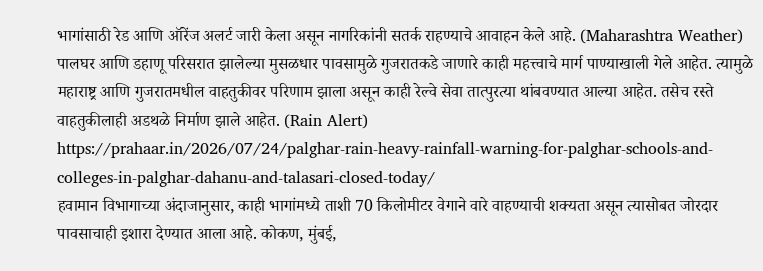भागांसाठी रेड आणि ऑरेंज अलर्ट जारी केला असून नागरिकांनी सतर्क राहण्याचे आवाहन केले आहे. (Maharashtra Weather)
पालघर आणि डहाणू परिसरात झालेल्या मुसळधार पावसामुळे गुजरातकडे जाणारे काही महत्त्वाचे मार्ग पाण्याखाली गेले आहेत. त्यामुळे महाराष्ट्र आणि गुजरातमधील वाहतुकीवर परिणाम झाला असून काही रेल्वे सेवा तात्पुरत्या थांबवण्यात आल्या आहेत. तसेच रस्ते वाहतुकीलाही अडथळे निर्माण झाले आहेत. (Rain Alert)
https://prahaar.in/2026/07/24/palghar-rain-heavy-rainfall-warning-for-palghar-schools-and-colleges-in-palghar-dahanu-and-talasari-closed-today/
हवामान विभागाच्या अंदाजानुसार, काही भागांमध्ये ताशी 70 किलोमीटर वेगाने वारे वाहण्याची शक्यता असून त्यासोबत जोरदार पावसाचाही इशारा देण्यात आला आहे. कोकण, मुंबई,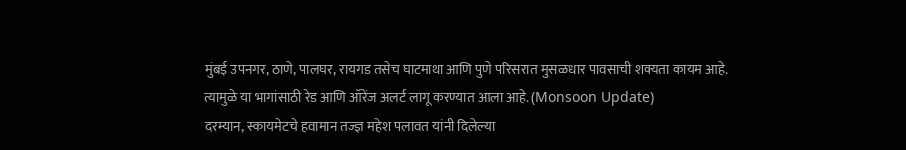मुंबई उपनगर, ठाणे, पालघर, रायगड तसेच घाटमाथा आणि पुणे परिसरात मुसळधार पावसाची शक्यता कायम आहे. त्यामुळे या भागांसाठी रेड आणि ऑरेंज अलर्ट लागू करण्यात आला आहे. (Monsoon Update)
दरम्यान, स्कायमेटचे हवामान तज्ज्ञ महेश पलावत यांनी दिलेल्या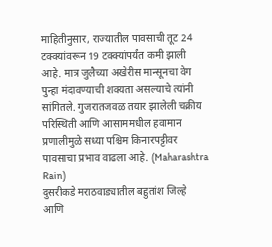माहितीनुसार, राज्यातील पावसाची तूट 24 टक्क्यांवरून 19 टक्क्यांपर्यंत कमी झाली आहे. मात्र जुलैच्या अखेरीस मान्सूनचा वेग पुन्हा मंदावण्याची शक्यता असल्याचे त्यांनी सांगितले. गुजरातजवळ तयार झालेली चक्रीय परिस्थिती आणि आसाममधील हवामान प्रणालीमुळे सध्या पश्चिम किनारपट्टीवर पावसाचा प्रभाव वाढला आहे. (Maharashtra Rain)
दुसरीकडे मराठवाड्यातील बहुतांश जिल्हे आणि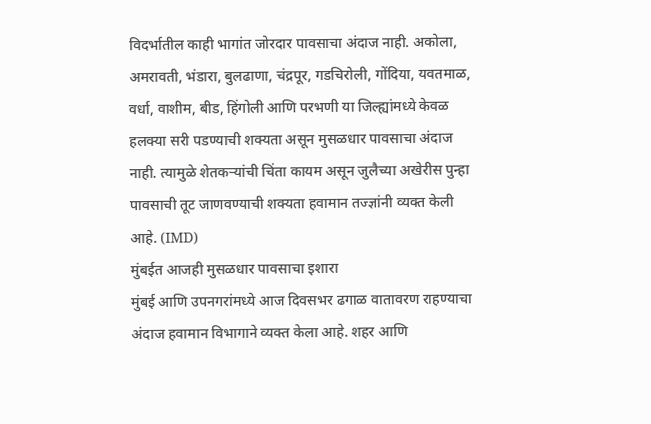विदर्भातील काही भागांत जोरदार पावसाचा अंदाज नाही. अकोला, अमरावती, भंडारा, बुलढाणा, चंद्रपूर, गडचिरोली, गोंदिया, यवतमाळ, वर्धा, वाशीम, बीड, हिंगोली आणि परभणी या जिल्ह्यांमध्ये केवळ हलक्या सरी पडण्याची शक्यता असून मुसळधार पावसाचा अंदाज नाही. त्यामुळे शेतकऱ्यांची चिंता कायम असून जुलैच्या अखेरीस पुन्हा पावसाची तूट जाणवण्याची शक्यता हवामान तज्ज्ञांनी व्यक्त केली आहे. (IMD)
मुंबईत आजही मुसळधार पावसाचा इशारा
मुंबई आणि उपनगरांमध्ये आज दिवसभर ढगाळ वातावरण राहण्याचा अंदाज हवामान विभागाने व्यक्त केला आहे. शहर आणि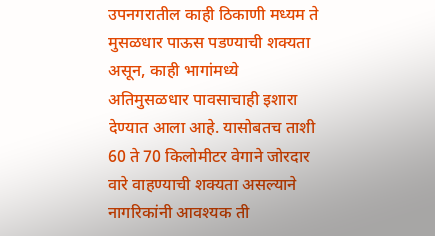उपनगरातील काही ठिकाणी मध्यम ते मुसळधार पाऊस पडण्याची शक्यता असून, काही भागांमध्ये अतिमुसळधार पावसाचाही इशारा देण्यात आला आहे. यासोबतच ताशी 60 ते 70 किलोमीटर वेगाने जोरदार वारे वाहण्याची शक्यता असल्याने नागरिकांनी आवश्यक ती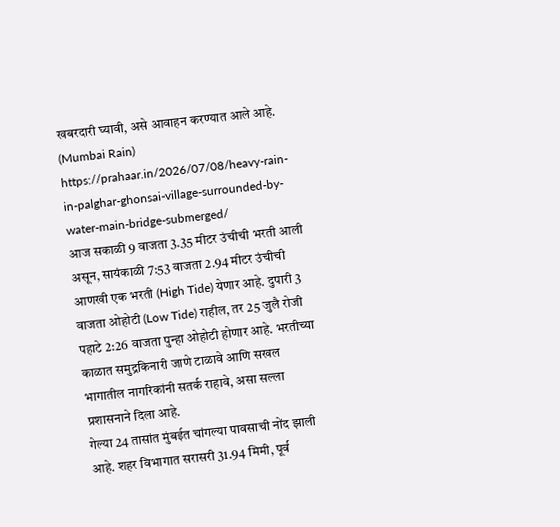खबरदारी घ्यावी, असे आवाहन करण्यात आले आहे. (Mumbai Rain)
https://prahaar.in/2026/07/08/heavy-rain-in-palghar-ghonsai-village-surrounded-by-water-main-bridge-submerged/
आज सकाळी 9 वाजता 3.35 मीटर उंचीची भरती आली असून, सायंकाळी 7:53 वाजता 2.94 मीटर उंचीची आणखी एक भरती (High Tide) येणार आहे. दुपारी 3 वाजता ओहोटी (Low Tide) राहील, तर 25 जुलै रोजी पहाटे 2:26 वाजता पुन्हा ओहोटी होणार आहे. भरतीच्या काळात समुद्रकिनारी जाणे टाळावे आणि सखल भागातील नागरिकांनी सतर्क राहावे, असा सल्ला प्रशासनाने दिला आहे.
गेल्या 24 तासांत मुंबईत चांगल्या पावसाची नोंद झाली आहे. शहर विभागात सरासरी 31.94 मिमी, पूर्व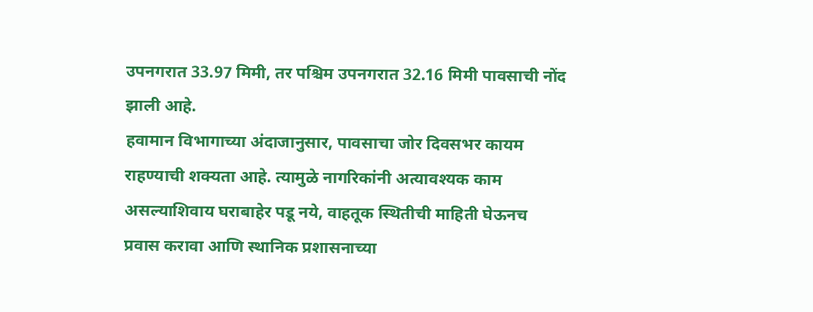उपनगरात 33.97 मिमी, तर पश्चिम उपनगरात 32.16 मिमी पावसाची नोंद झाली आहे.
हवामान विभागाच्या अंदाजानुसार, पावसाचा जोर दिवसभर कायम राहण्याची शक्यता आहे. त्यामुळे नागरिकांनी अत्यावश्यक काम असल्याशिवाय घराबाहेर पडू नये, वाहतूक स्थितीची माहिती घेऊनच प्रवास करावा आणि स्थानिक प्रशासनाच्या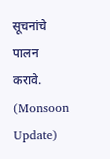सूचनांचे पालन करावे. (Monsoon Update)